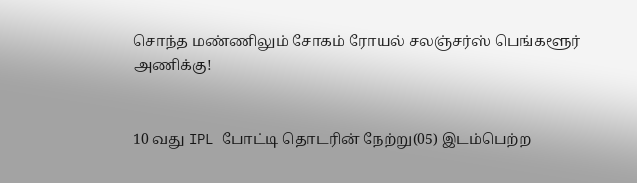சொந்த மண்ணிலும் சோகம் ரோயல் சலஞ்சர்ஸ் பெங்களூர் அணிக்கு!


10 வது IPL போட்டி தொடரின் நேற்று(05) இடம்பெற்ற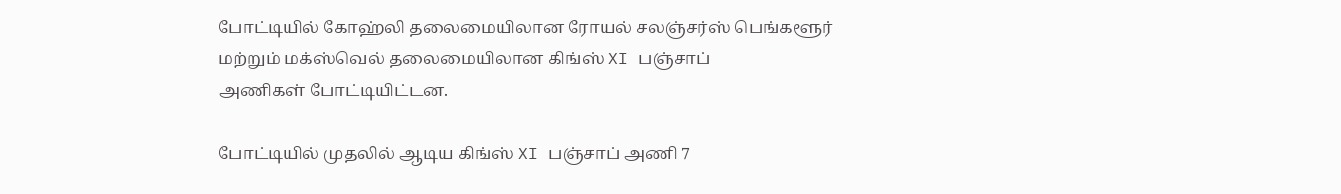போட்டியில் கோஹ்லி தலைமையிலான ரோயல் சலஞ்சர்ஸ் பெங்களூர் மற்றும் மக்ஸ்வெல் தலைமையிலான கிங்ஸ் XI பஞ்சாப்
அணிகள் போட்டியிட்டன.

போட்டியில் முதலில் ஆடிய கிங்ஸ் XI பஞ்சாப் அணி 7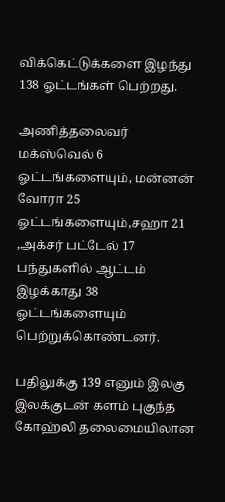விக்கெட்டுக்களை இழந்து 138 ஓட்டங்கள் பெற்றது.

அணித்தலைவர் மக்ஸ்வெல் 6 ஓட்டங்களையும், மன்னன் வோரா 25 ஓட்டங்களையும்,சஹா 21 ,அக்சர் பட்டேல் 17 பந்துகளில் ஆட்டம் இழக்காது 38 ஓட்டங்களையும் பெற்றுக்கொண்டனர்.

பதிலுக்கு 139 எனும் இலகு இலக்குடன் களம் புகுந்த கோஹ்லி தலைமையிலான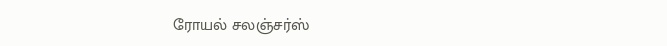ரோயல் சலஞ்சர்ஸ்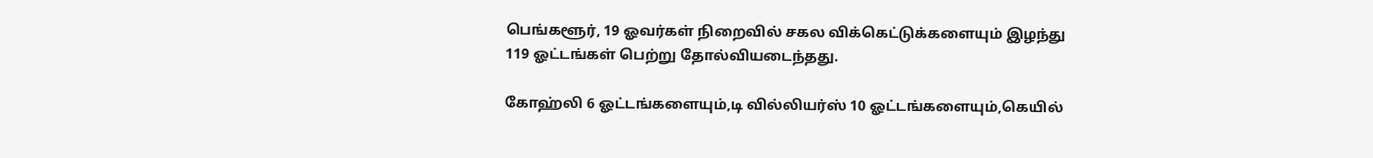பெங்களூர், 19 ஓவர்கள் நிறைவில் சகல விக்கெட்டுக்களையும் இழந்து 119 ஓட்டங்கள் பெற்று தோல்வியடைந்தது.

கோஹ்லி 6 ஓட்டங்களையும்,டி வில்லியர்ஸ் 10 ஓட்டங்களையும்,கெயில்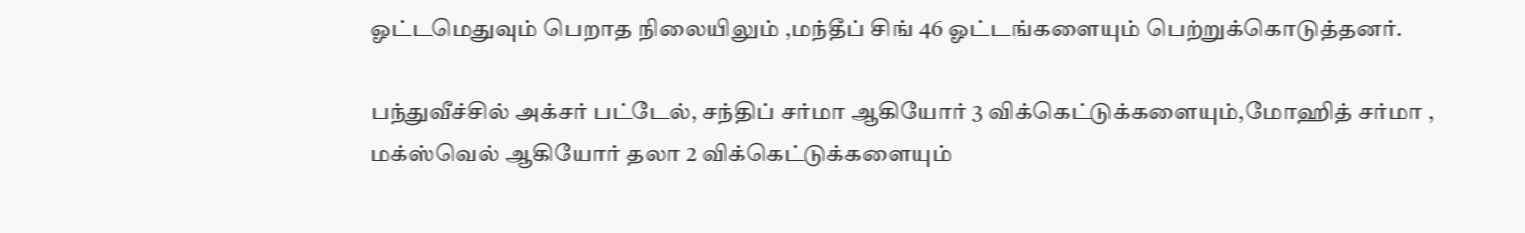ஓட்டமெதுவும் பெறாத நிலையிலும் ,மந்தீப் சிங் 46 ஓட்டங்களையும் பெற்றுக்கொடுத்தனர்.

பந்துவீச்சில் அக்சர் பட்டேல், சந்திப் சர்மா ஆகியோர் 3 விக்கெட்டுக்களையும்,மோஹித் சர்மா , மக்ஸ்வெல் ஆகியோர் தலா 2 விக்கெட்டுக்களையும்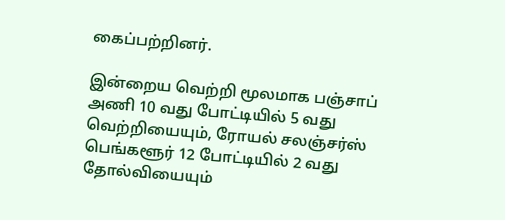கைப்பற்றினர்.

இன்றைய வெற்றி மூலமாக பஞ்சாப் அணி 10 வது போட்டியில் 5 வது வெற்றியையும், ரோயல் சலஞ்சர்ஸ் பெங்களூர் 12 போட்டியில் 2 வது தோல்வியையும்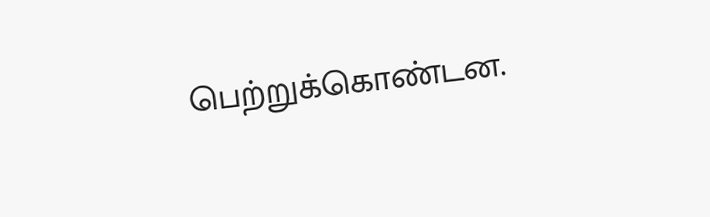பெற்றுக்கொண்டன.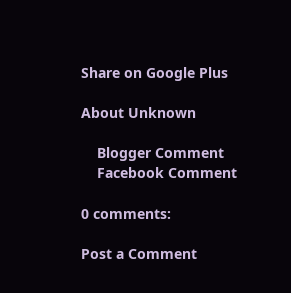Share on Google Plus

About Unknown

    Blogger Comment
    Facebook Comment

0 comments:

Post a Comment